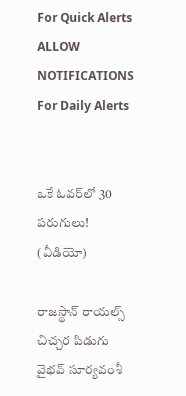For Quick Alerts
ALLOW NOTIFICATIONS
For Daily Alerts


ఒకే ఓవర్‌లో 30 పరుగులు! (వీడియో)

రాజస్థాన్ రాయల్స్ చిచ్చర పిడుగు వైభవ్ సూర్యవంశీ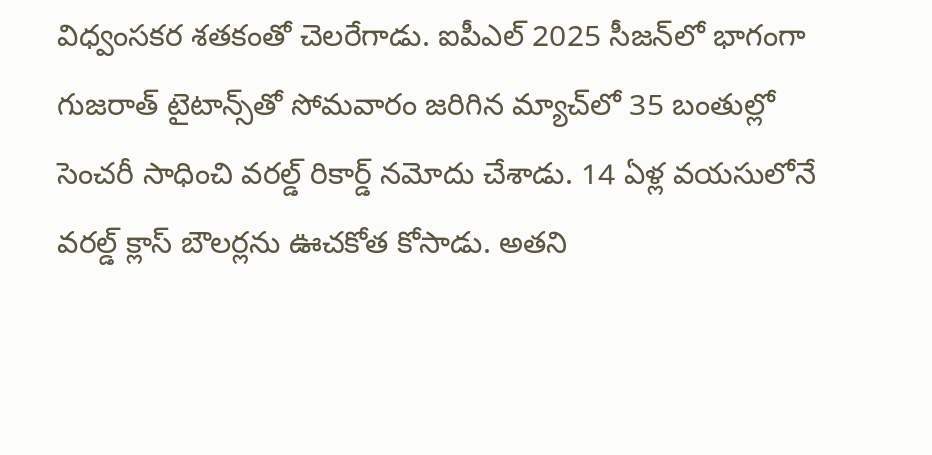విధ్వంసకర శతకంతో చెలరేగాడు. ఐపీఎల్ 2025 సీజన్‌లో భాగంగా గుజరాత్ టైటాన్స్‌తో సోమవారం జరిగిన మ్యాచ్‌లో 35 బంతుల్లో సెంచరీ సాధించి వరల్డ్ రికార్డ్ నమోదు చేశాడు. 14 ఏళ్ల వయసులోనే వరల్డ్ క్లాస్ బౌలర్లను ఊచకోత కోసాడు. అతని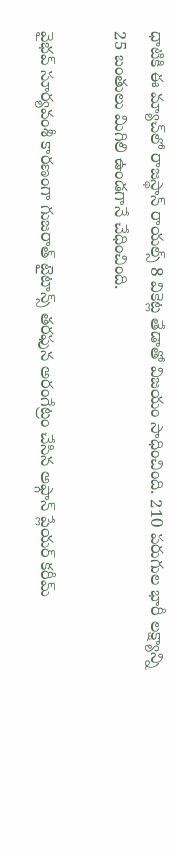ధాటికి ఈ మ్యాచ్‌లో రాజస్థాన్ రాయల్స్ 8 వికెట్ల తేడాతో విజయం సాధించింది. 210 పరుగుల భారీ లక్ష్యాన్ని 25 బంతులు మిగిలి ఉండగానే చేధించింది.

వైభవ్ సూర్యవంశీ కారణంగా గుజరాత్ టైటాన్స్ తరఫున అరంగేట్రం చేసిన అఫ్గాన్ ప్లేయర్ కరీమ్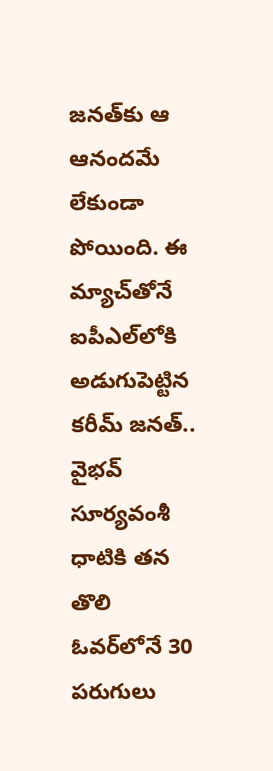జనత్‌కు ఆ ఆనందమే లేకుండా పోయింది. ఈ మ్యాచ్‌తోనే ఐపీఎల్‌లోకి అడుగుపెట్టిన కరీమ్ జనత్.. వైభవ్ సూర్యవంశీ ధాటికి తన తొలి ఓవర్‌లోనే 30 పరుగులు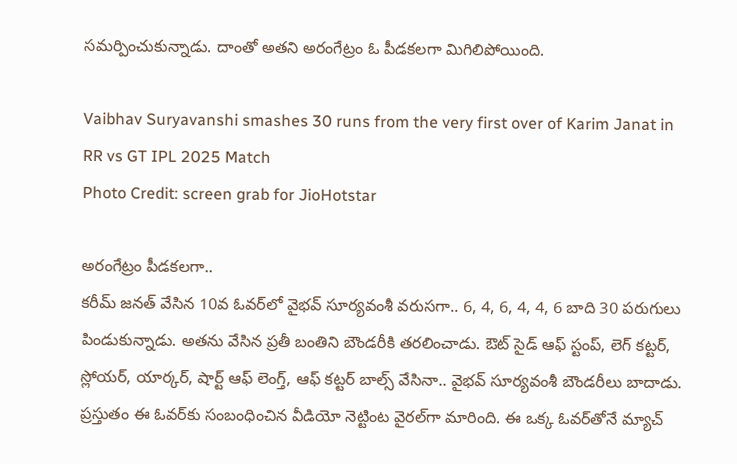సమర్పించుకున్నాడు. దాంతో అతని అరంగేట్రం ఓ పీడకలగా మిగిలిపోయింది.

Vaibhav Suryavanshi smashes 30 runs from the very first over of Karim Janat in RR vs GT IPL 2025 Match
Photo Credit: screen grab for JioHotstar

అరంగేట్రం పీడకలగా..
కరీమ్ జనత్ వేసిన 10వ ఓవర్‌లో వైభవ్ సూర్యవంశీ వరుసగా.. 6, 4, 6, 4, 4, 6 బాది 30 పరుగులు పిండుకున్నాడు. అతను వేసిన ప్రతీ బంతిని బౌండరీకి తరలించాడు. ఔట్ సైడ్ ఆఫ్ స్టంప్, లెగ్ కట్టర్, స్లోయర్, యార్కర్, షార్ట్ ఆఫ్ లెంగ్త్, ఆఫ్ కట్టర్ బాల్స్ వేసినా.. వైభవ్ సూర్యవంశీ బౌండరీలు బాదాడు. ప్రస్తుతం ఈ ఓవర్‌కు సంబంధించిన వీడియో నెట్టింట వైరల్‌గా మారింది. ఈ ఒక్క ఓవర్‌తోనే మ్యాచ్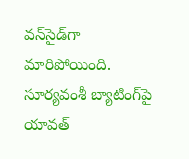వన్‌సైడ్‌గా మారిపోయింది. సూర్యవంశీ బ్యాటింగ్‌పై యావత్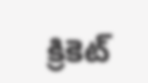క్రికెట్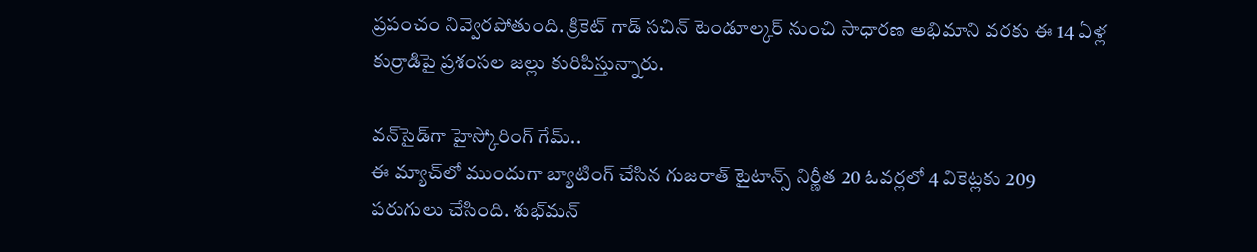ప్రపంచం నివ్వెరపోతుంది. క్రికెట్ గాడ్ సచిన్ టెండూల్కర్ నుంచి సాధారణ అభిమాని వరకు ఈ 14 ఏళ్ల కుర్రాడిపై ప్రశంసల జల్లు కురిపిస్తున్నారు.

వన్‌సైడ్‌గా హైస్కోరింగ్ గేమ్..
ఈ మ్యాచ్‌లో ముందుగా బ్యాటింగ్ చేసిన గుజరాత్ టైటాన్స్ నిర్ణీత 20 ఓవర్లలో 4 వికెట్లకు 209 పరుగులు చేసింది. శుభ్‌మన్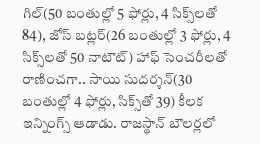గిల్(50 బంతుల్లో 5 ఫోర్లు, 4 సిక్స్‌లతో 84), జోస్ బట్లర్(26 బంతుల్లో 3 ఫోర్లు, 4 సిక్స్‌లతో 50 నాటౌట్) హాఫ్ సెంచరీలతో రాణించగా.. సాయి సుదర్శన్(30 బంతుల్లో 4 ఫోర్లు, సిక్స్‌తో 39) కీలక ఇన్నింగ్స్ ఆడాడు. రాజస్థాన్ బౌలర్లలో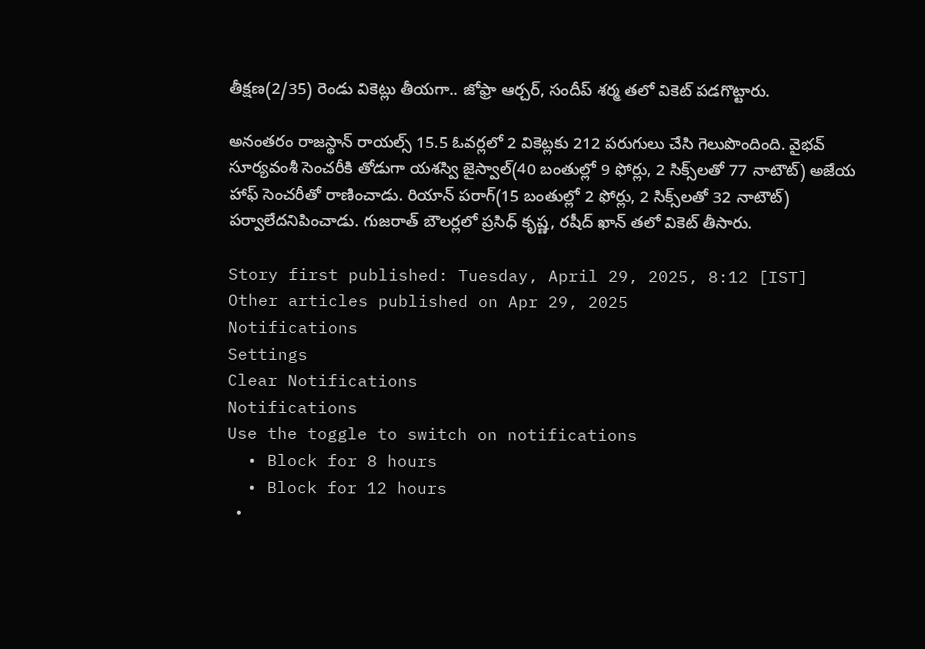తీక్షణ(2/35) రెండు వికెట్లు తీయగా.. జోఫ్రా ఆర్చర్, సందీప్ శర్మ తలో వికెట్ పడగొట్టారు.

అనంతరం రాజస్థాన్ రాయల్స్ 15.5 ఓవర్లలో 2 వికెట్లకు 212 పరుగులు చేసి గెలుపొందింది. వైభవ్ సూర్యవంశీ సెంచరీకి తోడుగా యశస్వి జైస్వాల్(40 బంతుల్లో 9 ఫోర్లు, 2 సిక్స్‌లతో 77 నాటౌట్) అజేయ హాఫ్ సెంచరీతో రాణించాడు. రియాన్ పరాగ్(15 బంతుల్లో 2 ఫోర్లు, 2 సిక్స్‌లతో 32 నాటౌట్) పర్వాలేదనిపించాడు. గుజరాత్ బౌలర్లలో ప్రసిధ్ కృష్ణ, రషీద్ ఖాన్ తలో వికెట్ తీసారు.

Story first published: Tuesday, April 29, 2025, 8:12 [IST]
Other articles published on Apr 29, 2025
Notifications
Settings
Clear Notifications
Notifications
Use the toggle to switch on notifications
  • Block for 8 hours
  • Block for 12 hours
  •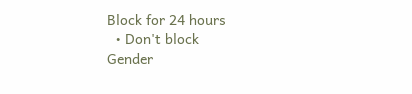Block for 24 hours
  • Don't block
Gender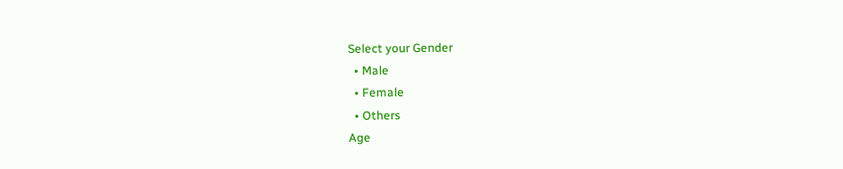Select your Gender
  • Male
  • Female
  • Others
Age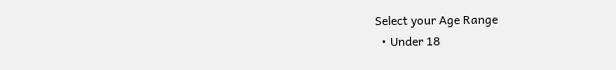Select your Age Range
  • Under 18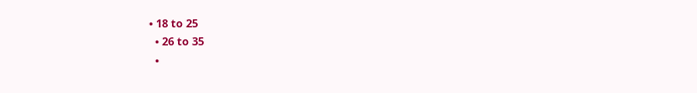• 18 to 25
  • 26 to 35
  •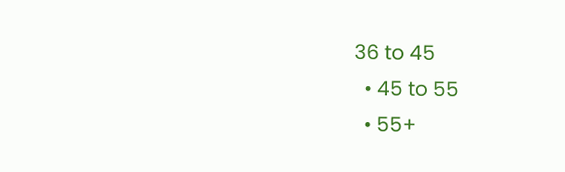36 to 45
  • 45 to 55
  • 55+